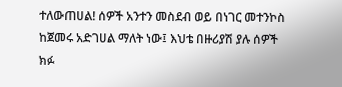ተለውጠሀል! ሰዎች አንተን መስደብ ወይ በነገር መተንኮስ ከጀመሩ አድገሀል ማለት ነው፤ እህቴ በዙሪያሽ ያሉ ሰዎች ክፉ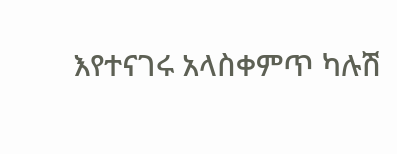እየተናገሩ አላስቀምጥ ካሉሽ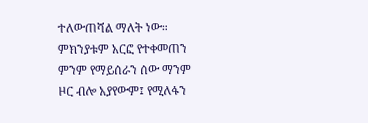ተለውጠሻል ማለት ነው። ምክንያቱም አርፎ የተቀመጠን ምንም የማይሰራን ሰው ማንም ዞር ብሎ አያየውም፤ የሚለፋን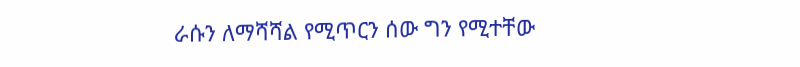ራሱን ለማሻሻል የሚጥርን ሰው ግን የሚተቸው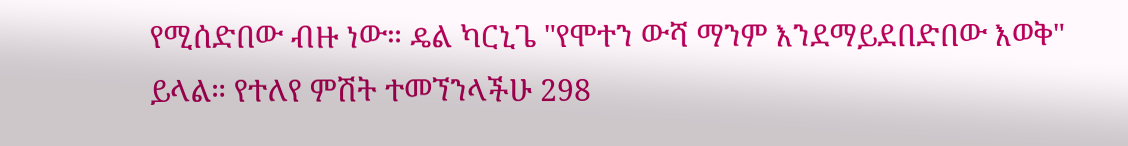የሚሰድበው ብዙ ነው። ዴል ካርኒጌ "የሞተን ውሻ ማንም እንደማይደበድበው እወቅ" ይላል። የተለየ ምሽት ተመኘንላችሁ 298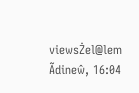viewsŻel@lem Ãdineŵ, 16:04